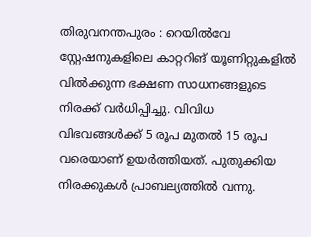തിരുവനന്തപുരം : റെയിൽവേ സ്റ്റേഷനുകളിലെ കാറ്ററിങ് യൂണിറ്റുകളിൽ വിൽക്കുന്ന ഭക്ഷണ സാധനങ്ങളുടെ നിരക്ക് വർധിപ്പിച്ചു. വിവിധ വിഭവങ്ങൾക്ക് 5 രൂപ മുതൽ 15 രൂപ വരെയാണ് ഉയർത്തിയത്. പുതുക്കിയ നിരക്കുകൾ പ്രാബല്യത്തിൽ വന്നു.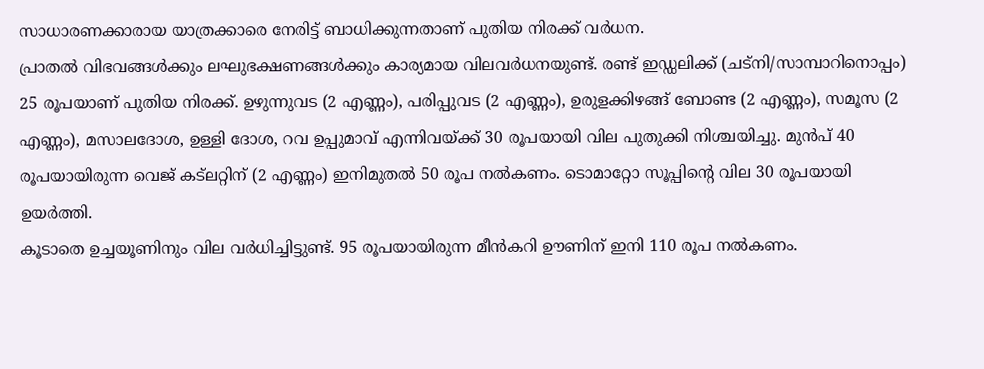സാധാരണക്കാരായ യാത്രക്കാരെ നേരിട്ട് ബാധിക്കുന്നതാണ് പുതിയ നിരക്ക് വർധന.
പ്രാതൽ വിഭവങ്ങൾക്കും ലഘുഭക്ഷണങ്ങൾക്കും കാര്യമായ വിലവർധനയുണ്ട്. രണ്ട് ഇഡ്ഡലിക്ക് (ചട്നി/സാമ്പാറിനൊപ്പം) 25 രൂപയാണ് പുതിയ നിരക്ക്. ഉഴുന്നുവട (2 എണ്ണം), പരിപ്പുവട (2 എണ്ണം), ഉരുളക്കിഴങ്ങ് ബോണ്ട (2 എണ്ണം), സമൂസ (2 എണ്ണം), മസാലദോശ, ഉള്ളി ദോശ, റവ ഉപ്പുമാവ് എന്നിവയ്ക്ക് 30 രൂപയായി വില പുതുക്കി നിശ്ചയിച്ചു. മുൻപ് 40 രൂപയായിരുന്ന വെജ് കട്ലറ്റിന് (2 എണ്ണം) ഇനിമുതൽ 50 രൂപ നൽകണം. ടൊമാറ്റോ സൂപ്പിന്റെ വില 30 രൂപയായി ഉയർത്തി.
കൂടാതെ ഉച്ചയൂണിനും വില വർധിച്ചിട്ടുണ്ട്. 95 രൂപയായിരുന്ന മീൻകറി ഊണിന് ഇനി 110 രൂപ നൽകണം.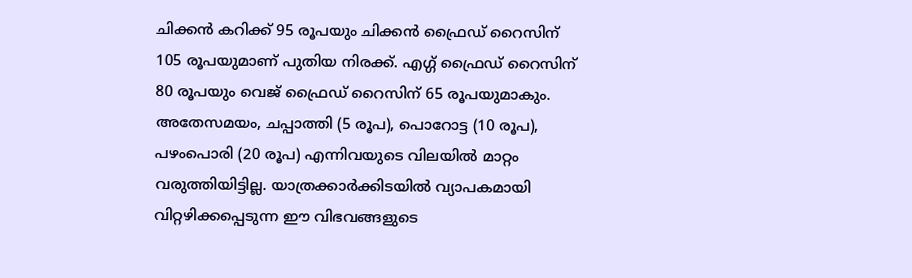ചിക്കൻ കറിക്ക് 95 രൂപയും ചിക്കൻ ഫ്രൈഡ് റൈസിന് 105 രൂപയുമാണ് പുതിയ നിരക്ക്. എഗ്ഗ് ഫ്രൈഡ് റൈസിന് 80 രൂപയും വെജ് ഫ്രൈഡ് റൈസിന് 65 രൂപയുമാകും.
അതേസമയം, ചപ്പാത്തി (5 രൂപ), പൊറോട്ട (10 രൂപ), പഴംപൊരി (20 രൂപ) എന്നിവയുടെ വിലയിൽ മാറ്റം വരുത്തിയിട്ടില്ല. യാത്രക്കാർക്കിടയിൽ വ്യാപകമായി വിറ്റഴിക്കപ്പെടുന്ന ഈ വിഭവങ്ങളുടെ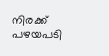നിരക്ക് പഴയപടി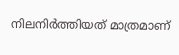നിലനിർത്തിയത് മാത്രമാണ്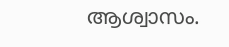ആശ്വാസം.